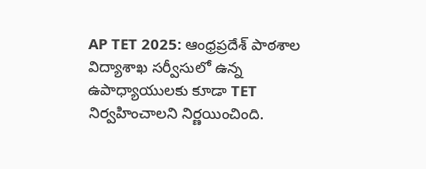AP TET 2025: ఆంధ్రప్రదేశ్ పాఠశాల విద్యాశాఖ సర్వీసులో ఉన్న ఉపాధ్యాయులకు కూడా TET నిర్వహించాలని నిర్ణయించింది.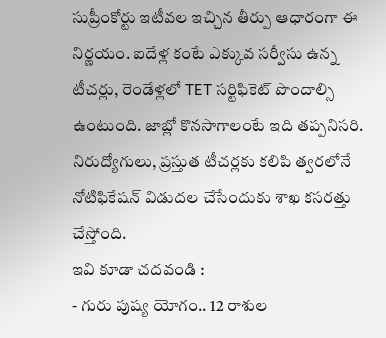సుప్రీంకోర్టు ఇటీవల ఇచ్చిన తీర్పు ఆధారంగా ఈ నిర్ణయం. ఐదేళ్ల కంటే ఎక్కువ సర్వీసు ఉన్న టీచర్లు, రెండేళ్లలో TET సర్టిఫికెట్ పొందాల్సి ఉంటుంది. జాబ్లో కొనసాగాలంటే ఇది తప్పనిసరి. నిరుద్యోగులు, ప్రస్తుత టీచర్లకు కలిపి త్వరలోనే నోటిఫికేషన్ విడుదల చేసేందుకు శాఖ కసరత్తు చేస్తోంది.
ఇవి కూడా చదవండి :
- గురు పుష్య యోగం.. 12 రాశుల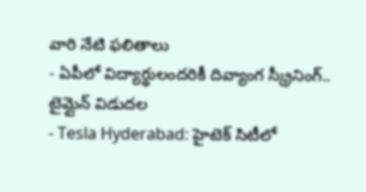వారి నేటి ఫలితాలు
- ఏపీలో విద్యార్థులందరికీ దివ్యాంగ స్క్రీనింగ్.. టైమ్లైన్ విడుదల
- Tesla Hyderabad: హైటెక్ సిటీలో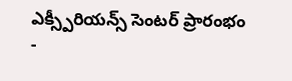ఎక్స్పీరియన్స్ సెంటర్ ప్రారంభం
-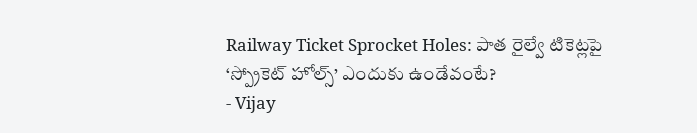Railway Ticket Sprocket Holes: పాత రైల్వే టికెట్లపై ‘స్ప్రోకెట్ హోల్స్’ ఎందుకు ఉండేవంటే?
- Vijay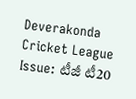Deverakonda Cricket League Issue: టీజీ టీ20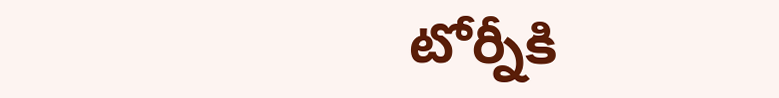టోర్నీకి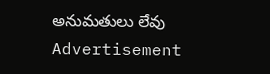అనుమతులు లేవు
Advertisement